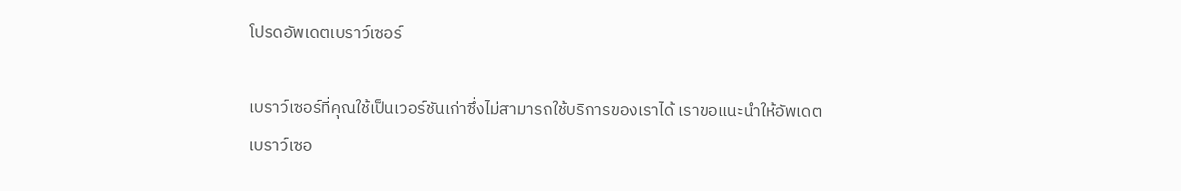โปรดอัพเดตเบราว์เซอร์

เบราว์เซอร์ที่คุณใช้เป็นเวอร์ชันเก่าซึ่งไม่สามารถใช้บริการของเราได้ เราขอแนะนำให้อัพเดตเบราว์เซอ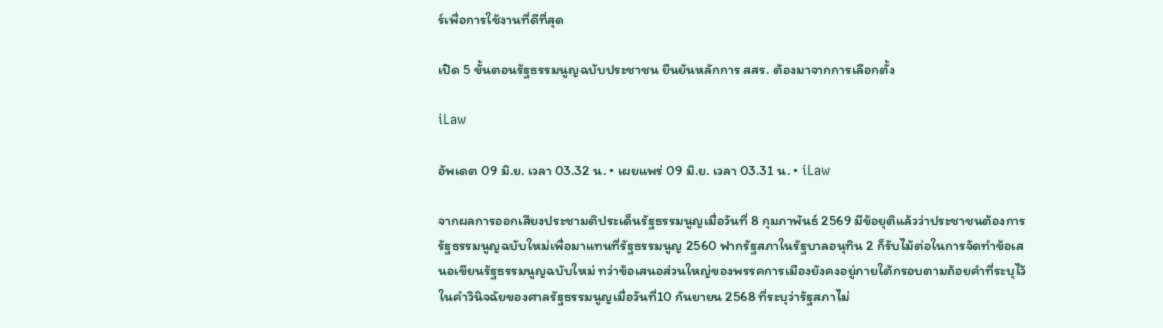ร์เพื่อการใช้งานที่ดีที่สุด

เปิด 5 ขั้นตอนรัฐธรรมนูญฉบับประชาชน ยืนยันหลักการ สสร. ต้องมาจากการเลือกตั้ง

iLaw

อัพเดต 09 มิ.ย. เวลา 03.32 น. • เผยแพร่ 09 มิ.ย. เวลา 03.31 น. • iLaw

จากผลการออกเสียงประชามติประเด็นรัฐธรรมนูญเมื่อวันที่ 8 กุมภาพันธ์ 2569 มีข้อยุติแล้วว่าประชาชนต้องการรัฐธรรมนูญฉบับใหม่เพื่อมาแทนที่รัฐธรรมนูญ 2560 ฟากรัฐสภาในรัฐบาลอนุทิน 2 ก็รับไม้ต่อในการจัดทำข้อเสนอเขียนรัฐธรรมนูญฉบับใหม่ ทว่าข้อเสนอส่วนใหญ่ของพรรคการเมืองยังคงอยู่ภายใต้กรอบตามถ้อยคำที่ระบุไว้ในคำวินิจฉัยของศาลรัฐธรรมนูญเมื่อวันที่10 กันยายน 2568 ที่ระบุว่ารัฐสภาไม่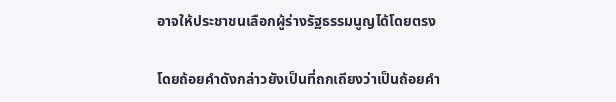อาจให้ประชาชนเลือกผู้ร่างรัฐธรรมนูญได้โดยตรง

โดยถ้อยคำดังกล่าวยังเป็นที่ถกเถียงว่าเป็นถ้อยคำ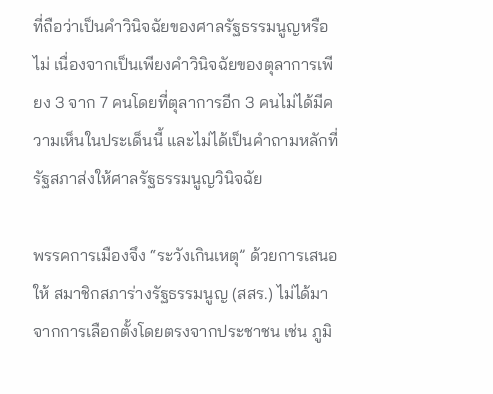ที่ถือว่าเป็นคำวินิจฉัยของศาลรัฐธรรมนูญหรือไม่ เนื่องจากเป็นเพียงคำวินิจฉัยของตุลาการเพียง 3 จาก 7 คนโดยที่ตุลาการอีก 3 คนไม่ได้มีความเห็นในประเด็นนี้ และไม่ได้เป็นคำถามหลักที่รัฐสภาส่งให้ศาลรัฐธรรมนูญวินิจฉัย

พรรคการเมืองจึง “ระวังเกินเหตุ” ด้วยการเสนอให้ สมาชิกสภาร่างรัฐธรรมนูญ (สสร.) ไม่ได้มาจากการเลือกตั้งโดยตรงจากประชาชน เช่น ภูมิ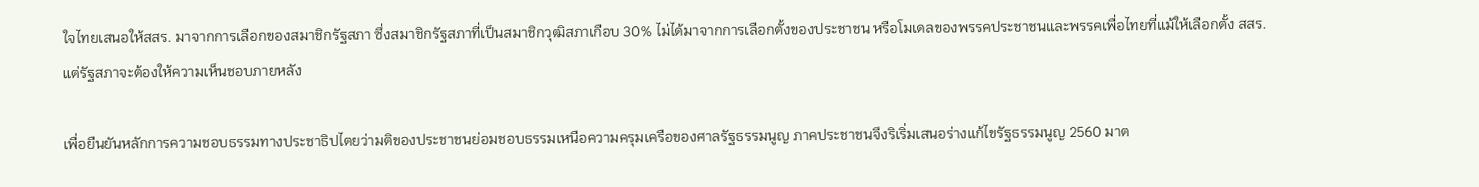ใจไทยเสนอให้สสร. มาจากการเลือกของสมาชิกรัฐสภา ซึ่งสมาชิกรัฐสภาที่เป็นสมาชิกวุฒิสภาเกือบ 30% ไม่ได้มาจากการเลือกตั้งของประชาชน หรือโมเดลของพรรคประชาชนและพรรคเพื่อไทยที่แม้ให้เลือกตั้ง สสร. แต่รัฐสภาจะต้องให้ความเห็นชอบภายหลัง

เพื่อยืนยันหลักการความชอบธรรมทางประชาธิปไตยว่ามติของประชาชนย่อมชอบธรรมเหนือความครุมเครือของศาลรัฐธรรมนูญ ภาคประชาชนจึงริเริ่มเสนอร่างแก้ไขรัฐธรรมนูญ 2560 มาต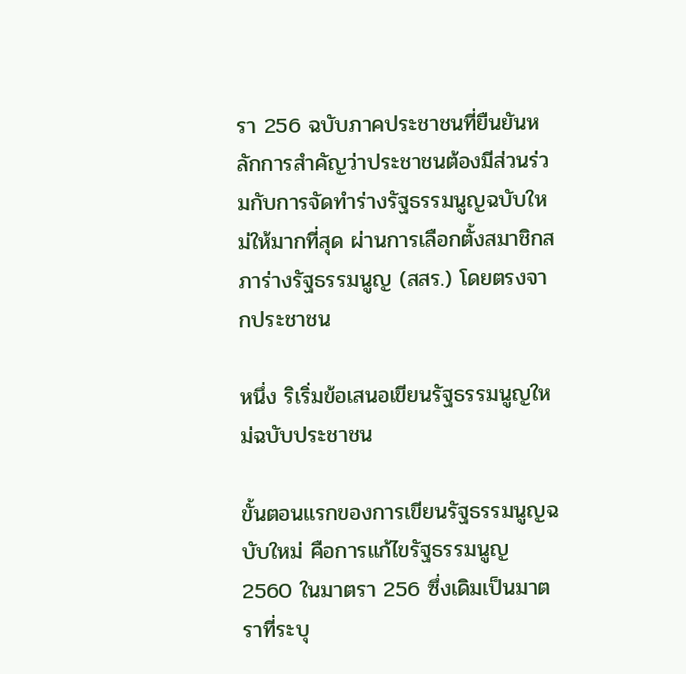รา 256 ฉบับภาคประชาชนที่ยืนยันหลักการสำคัญว่าประชาชนต้องมีส่วนร่วมกับการจัดทำร่างรัฐธรรมนูญฉบับใหม่ให้มากที่สุด ผ่านการเลือกตั้งสมาชิกสภาร่างรัฐธรรมนูญ (สสร.) โดยตรงจากประชาชน

หนึ่ง ริเริ่มข้อเสนอเขียนรัฐธรรมนูญใหม่ฉบับประชาชน

ขั้นตอนแรกของการเขียนรัฐธรรมนูญฉบับใหม่ คือการแก้ไขรัฐธรรมนูญ 2560 ในมาตรา 256 ซึ่งเดิมเป็นมาตราที่ระบุ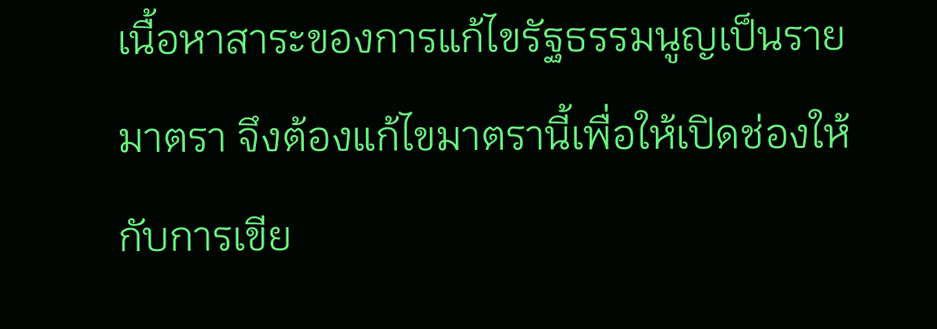เนื้อหาสาระของการแก้ไขรัฐธรรมนูญเป็นรายมาตรา จึงต้องแก้ไขมาตรานี้เพื่อให้เปิดช่องให้กับการเขีย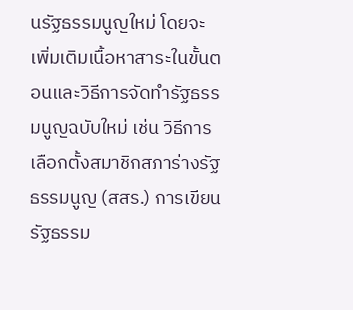นรัฐธรรมนูญใหม่ โดยจะเพิ่มเติมเนื้อหาสาระในขั้นตอนและวิธีการจัดทำรัฐธรรมนูญฉบับใหม่ เช่น วิธีการเลือกตั้งสมาชิกสภาร่างรัฐธรรมนูญ (สสร.) การเขียนรัฐธรรม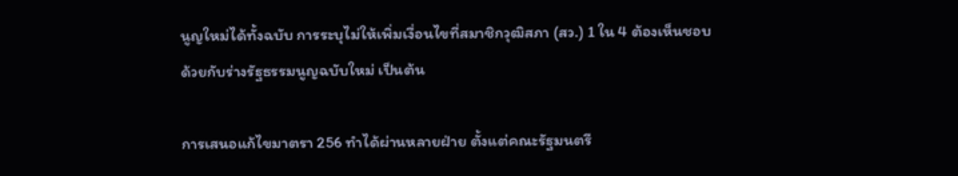นูญใหม่ได้ทั้งฉบับ การระบุไม่ให้เพิ่มเงื่อนไขที่สมาชิกวุฒิสภา (สว.) 1 ใน 4 ต้องเห็นชอบด้วยกับร่างรัฐธรรมนูญฉบับใหม่ เป็นต้น

การเสนอแก้ไขมาตรา 256 ทำได้ผ่านหลายฝ่าย ตั้งแต่คณะรัฐมนตรี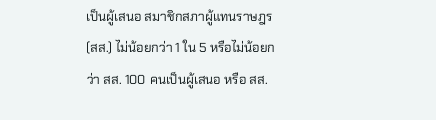เป็นผู้เสนอ สมาชิกสภาผู้แทนราษฎร (สส.) ไม่น้อยกว่า 1 ใน 5 หรือไม่น้อยกว่า สส. 100 คนเป็นผู้เสนอ หรือ สส.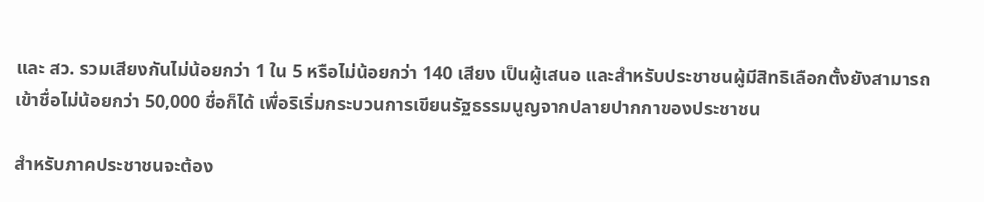และ สว. รวมเสียงกันไม่น้อยกว่า 1 ใน 5 หรือไม่น้อยกว่า 140 เสียง เป็นผู้เสนอ และสำหรับประชาชนผู้มีสิทธิเลือกตั้งยังสามารถเข้าชื่อไม่น้อยกว่า 50,000 ชื่อก็ได้ เพื่อริเริ่มกระบวนการเขียนรัฐธรรมนูญจากปลายปากกาของประชาชน

สำหรับภาคประชาชนจะต้อง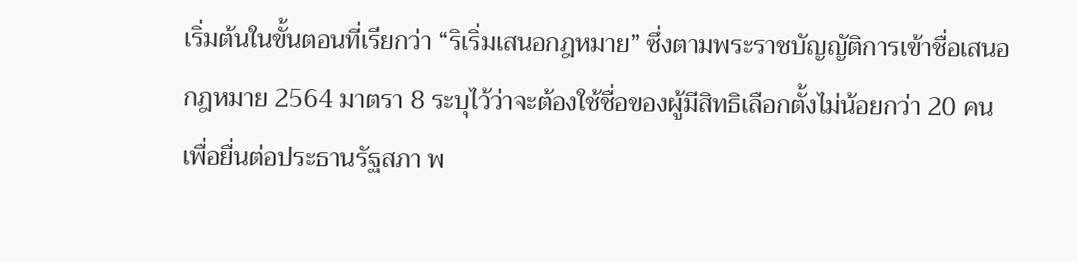เริ่มต้นในขั้นตอนที่เรียกว่า “ริเริ่มเสนอกฎหมาย” ซึ่งตามพระราชบัญญัติการเข้าชื่อเสนอกฎหมาย 2564 มาตรา 8 ระบุไว้ว่าจะต้องใช้ชื่อของผู้มีสิทธิเลือกตั้งไม่น้อยกว่า 20 คนเพื่อยื่นต่อประธานรัฐสภา พ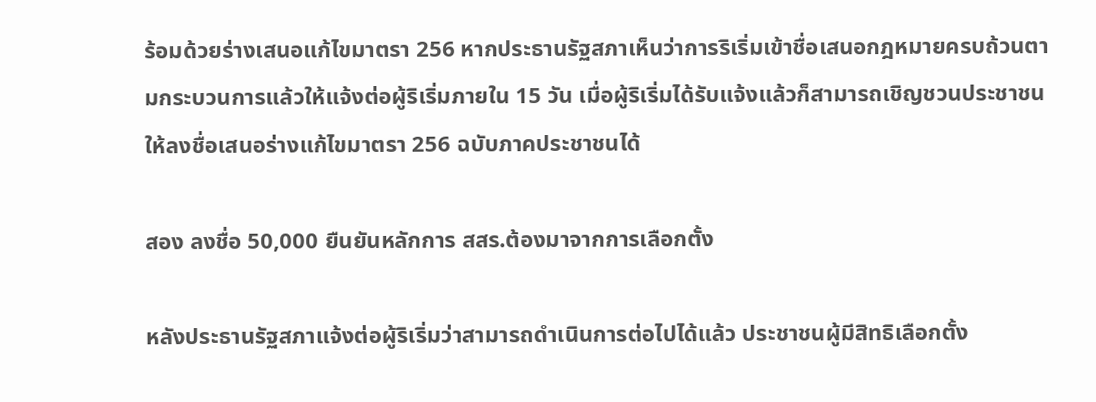ร้อมด้วยร่างเสนอแก้ไขมาตรา 256 หากประธานรัฐสภาเห็นว่าการริเริ่มเข้าชื่อเสนอกฎหมายครบถ้วนตามกระบวนการแล้วให้แจ้งต่อผู้ริเริ่มภายใน 15 วัน เมื่อผู้ริเริ่มได้รับแจ้งแล้วก็สามารถเชิญชวนประชาชนให้ลงชื่อเสนอร่างแก้ไขมาตรา 256 ฉบับภาคประชาชนได้

สอง ลงชื่อ 50,000 ยืนยันหลักการ สสร.ต้องมาจากการเลือกตั้ง

หลังประธานรัฐสภาแจ้งต่อผู้ริเริ่มว่าสามารถดำเนินการต่อไปได้แล้ว ประชาชนผู้มีสิทธิเลือกตั้ง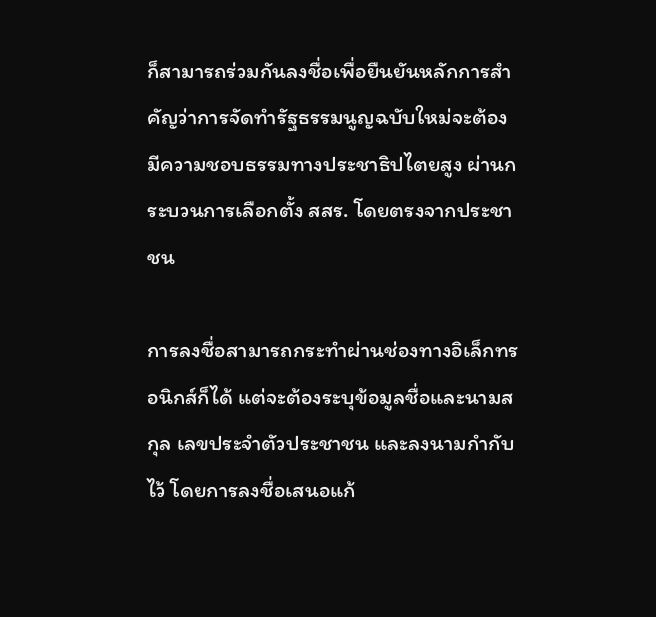ก็สามารถร่วมกันลงชื่อเพื่อยืนยันหลักการสำคัญว่าการจัดทำรัฐธรรมนูญฉบับใหม่จะต้องมีความชอบธรรมทางประชาธิปไตยสูง ผ่านกระบวนการเลือกตั้ง สสร. โดยตรงจากประชาชน

การลงชื่อสามารถกระทำผ่านช่องทางอิเล็กทรอนิกส์ก็ได้ แต่จะต้องระบุข้อมูลชื่อและนามสกุล เลขประจำตัวประชาชน และลงนามกำกับไว้ โดยการลงชื่อเสนอแก้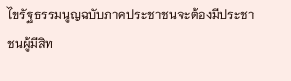ไขรัฐธรรมนูญฉบับภาคประชาชนจะต้องมีประชาชนผู้มีสิท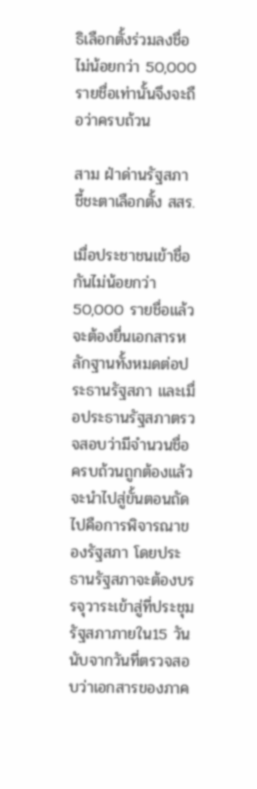ธิเลือกตั้งร่วมลงชื่อไม่น้อยกว่า 50,000 รายชื่อเท่านั้นจึงจะถือว่าครบถ้วน

สาม ฝ่าด่านรัฐสภา ชี้ชะตาเลือกตั้ง สสร.

เมื่อประชาชนเข้าชื่อกันไม่น้อยกว่า 50,000 รายชื่อแล้ว จะต้องยื่นเอกสารหลักฐานทั้งหมดต่อประธานรัฐสภา และเมื่อประธานรัฐสภาตรวจสอบว่ามีจำนวนชื่อครบถ้วนถูกต้องแล้วจะนำไปสู่ขั้นตอนถัดไปคือการพิจารณาของรัฐสภา โดยประธานรัฐสภาจะต้องบรรจุวาระเข้าสู่ที่ประชุมรัฐสภาภายใน15 วันนับจากวันที่ตรวจสอบว่าเอกสารของภาค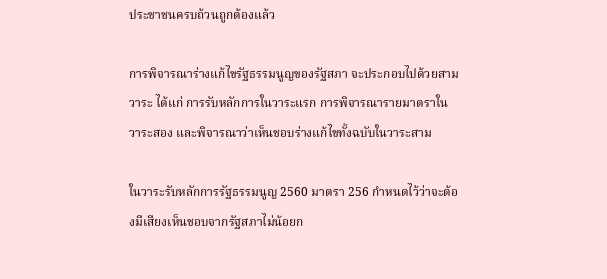ประชาชนครบถ้วนถูกต้องแล้ว

การพิจารณาร่างแก้ไขรัฐธรรมนูญของรัฐสภา จะประกอบไปด้วยสามวาระ ได้แก่ การรับหลักการในวาระแรก การพิจารณารายมาตราในวาระสอง และพิจารณาว่าเห็นชอบร่างแก้ไขทั้งฉบับในวาระสาม

ในวาระรับหลักการรัฐธรรมนูญ 2560 มาตรา 256 กำหนดไว้ว่าจะต้องมีเสียงเห็นชอบจากรัฐสภาไม่น้อยก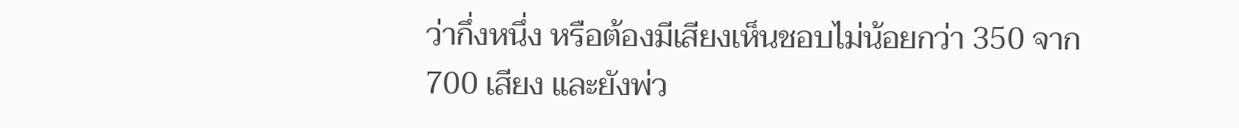ว่ากึ่งหนึ่ง หรือต้องมีเสียงเห็นชอบไม่น้อยกว่า 350 จาก 700 เสียง และยังพ่ว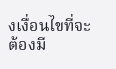งเงื่อนไขที่จะต้องมี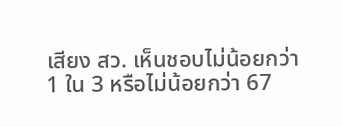เสียง สว. เห็นชอบไม่น้อยกว่า 1 ใน 3 หรือไม่น้อยกว่า 67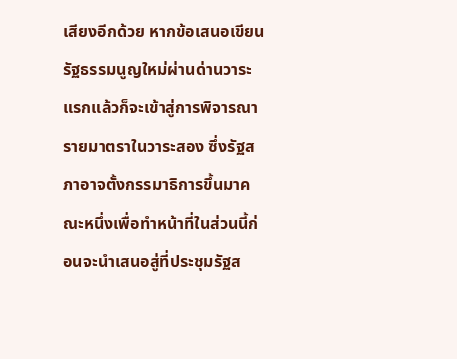เสียงอีกด้วย หากข้อเสนอเขียนรัฐธรรมนูญใหม่ผ่านด่านวาระแรกแล้วก็จะเข้าสู่การพิจารณารายมาตราในวาระสอง ซึ่งรัฐสภาอาจตั้งกรรมาธิการขึ้นมาคณะหนึ่งเพื่อทำหน้าที่ในส่วนนี้ก่อนจะนำเสนอสู่ที่ประชุมรัฐส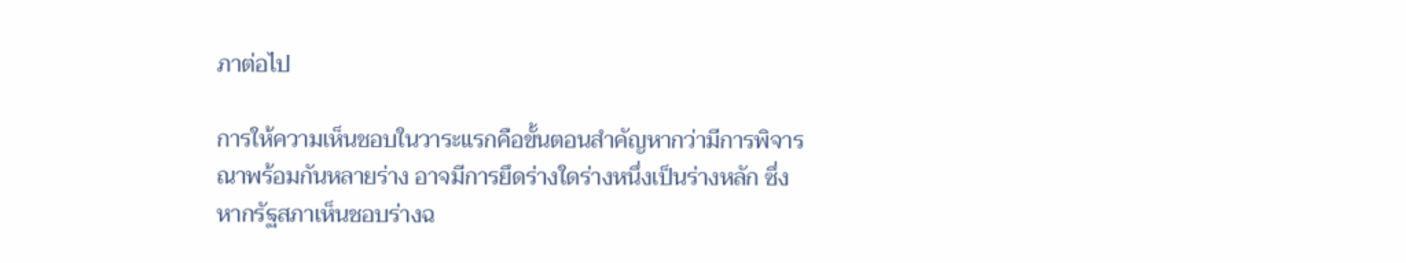ภาต่อไป

การให้ความเห็นชอบในวาระแรกคือขั้นตอนสำคัญหากว่ามีการพิจารณาพร้อมกันหลายร่าง อาจมีการยึดร่างใดร่างหนึ่งเป็นร่างหลัก ซึ่งหากรัฐสภาเห็นชอบร่างฉ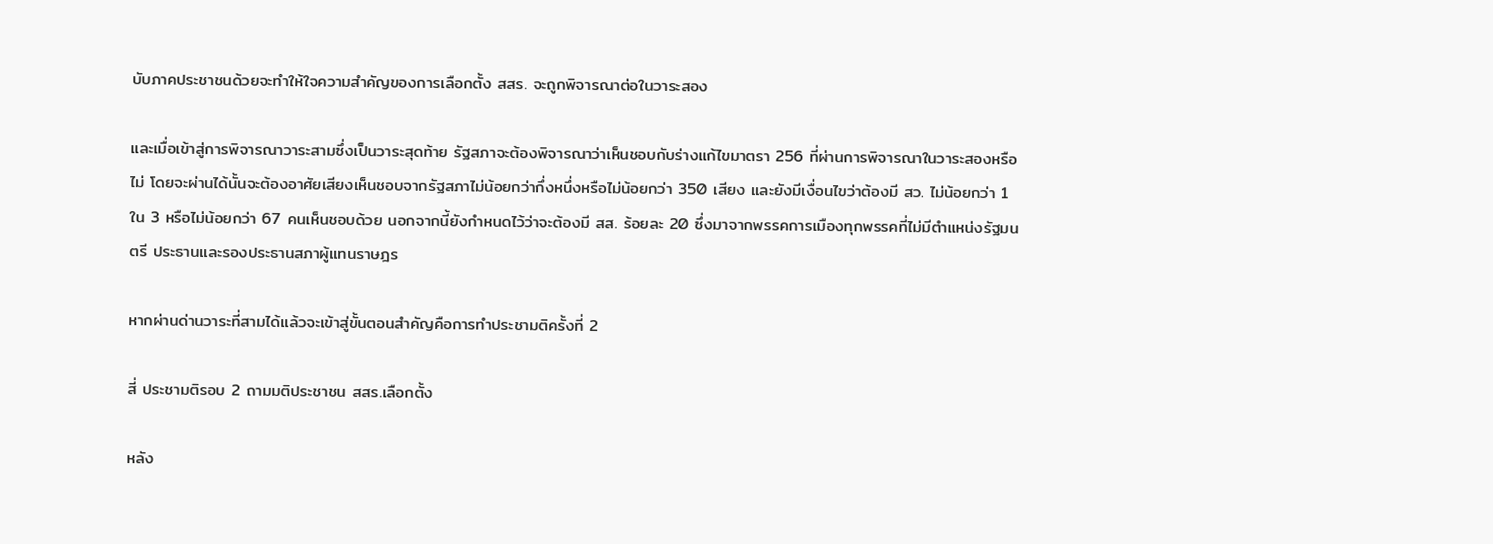บับภาคประชาชนด้วยจะทำให้ใจความสำคัญของการเลือกตั้ง สสร. จะถูกพิจารณาต่อในวาระสอง

และเมื่อเข้าสู่การพิจารณาวาระสามซึ่งเป็นวาระสุดท้าย รัฐสภาจะต้องพิจารณาว่าเห็นชอบกับร่างแก้ไขมาตรา 256 ที่ผ่านการพิจารณาในวาระสองหรือไม่ โดยจะผ่านได้นั้นจะต้องอาศัยเสียงเห็นชอบจากรัฐสภาไม่น้อยกว่ากึ่งหนึ่งหรือไม่น้อยกว่า 350 เสียง และยังมีเงื่อนไขว่าต้องมี สว. ไม่น้อยกว่า 1 ใน 3 หรือไม่น้อยกว่า 67 คนเห็นชอบด้วย นอกจากนี้ยังกำหนดไว้ว่าจะต้องมี สส. ร้อยละ 20 ซึ่งมาจากพรรคการเมืองทุกพรรคที่ไม่มีตำแหน่งรัฐมนตรี ประธานและรองประธานสภาผู้แทนราษฎร

หากผ่านด่านวาระที่สามได้แล้วจะเข้าสู่ขั้นตอนสำคัญคือการทำประชามติครั้งที่ 2

สี่ ประชามติรอบ 2 ถามมติประชาชน สสร.เลือกตั้ง

หลัง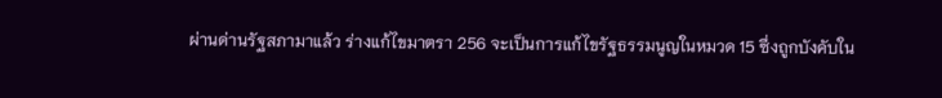ผ่านด่านรัฐสภามาแล้ว ร่างแก้ไขมาตรา 256 จะเป็นการแก้ไขรัฐธรรมนูญในหมวด 15 ซึ่งถูกบังคับใน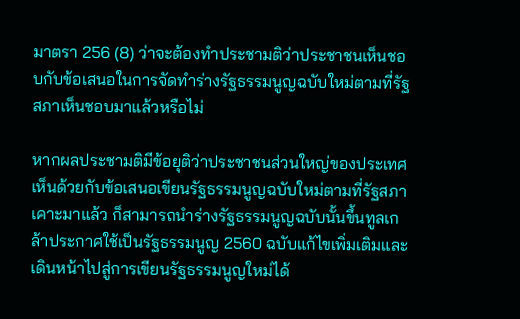มาตรา 256 (8) ว่าจะต้องทำประชามติว่าประชาชนเห็นชอบกับข้อเสนอในการจัดทำร่างรัฐธรรมนูญฉบับใหม่ตามที่รัฐสภาเห็นชอบมาแล้วหรือไม่

หากผลประชามติมีข้อยุติว่าประชาชนส่วนใหญ่ของประเทศเห็นด้วยกับข้อเสนอเขียนรัฐธรรมนูญฉบับใหม่ตามที่รัฐสภาเคาะมาแล้ว ก็สามารถนำร่างรัฐธรรมนูญฉบับนั้นขึ้นทูลเกล้าประกาศใช้เป็นรัฐธรรมนูญ 2560 ฉบับแก้ไขเพิ่มเติมและเดินหน้าไปสู่การเขียนรัฐธรรมนูญใหม่ได้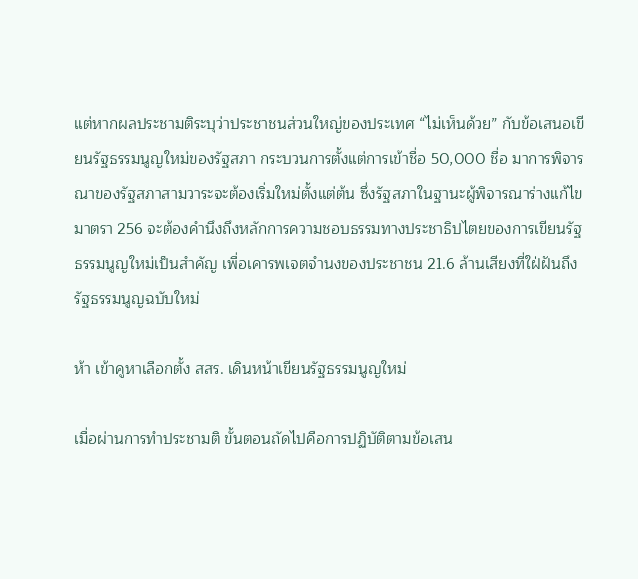แต่หากผลประชามติระบุว่าประชาชนส่วนใหญ่ของประเทศ “ไม่เห็นด้วย” กับข้อเสนอเขียนรัฐธรรมนูญใหม่ของรัฐสภา กระบวนการตั้งแต่การเข้าชื่อ 50,000 ชื่อ มาการพิจารณาของรัฐสภาสามวาระจะต้องเริ่มใหม่ตั้งแต่ต้น ซึ่งรัฐสภาในฐานะผู้พิจารณาร่างแก้ไขมาตรา 256 จะต้องคำนึงถึงหลักการความชอบธรรมทางประชาธิปไตยของการเขียนรัฐธรรมนูญใหม่เป็นสำคัญ เพื่อเคารพเจตจำนงของประชาชน 21.6 ล้านเสียงที่ใฝ่ฝันถึงรัฐธรรมนูญฉบับใหม่

ห้า เข้าคูหาเลือกตั้ง สสร. เดินหน้าเขียนรัฐธรรมนูญใหม่

เมื่อผ่านการทำประชามติ ขั้นตอนถัดไปคือการปฏิบัติตามข้อเสน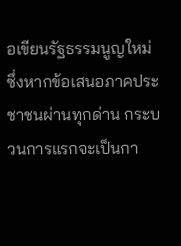อเขียนรัฐธรรมนูญใหม่ ซึ่งหากข้อเสนอภาคประชาชนผ่านทุกด่าน กระบวนการแรกจะเป็นกา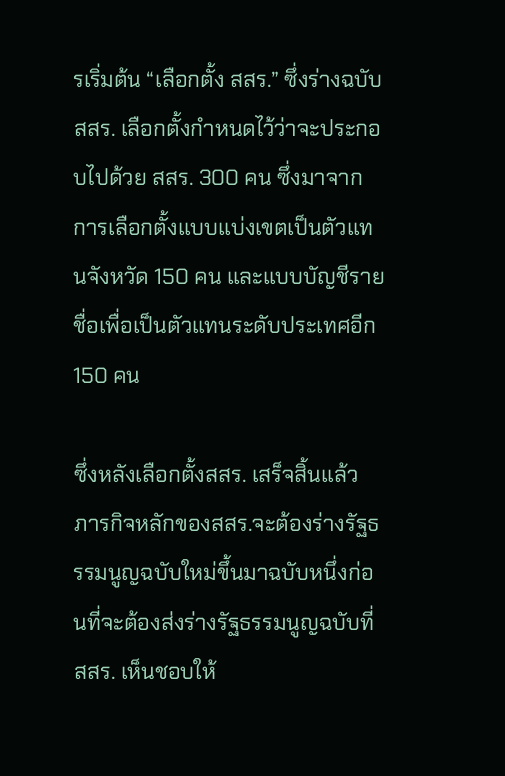รเริ่มต้น “เลือกตั้ง สสร.” ซึ่งร่างฉบับสสร. เลือกตั้งกำหนดไว้ว่าจะประกอบไปด้วย สสร. 300 คน ซึ่งมาจากการเลือกตั้งแบบแบ่งเขตเป็นตัวแทนจังหวัด 150 คน และแบบบัญชีรายชื่อเพื่อเป็นตัวแทนระดับประเทศอีก 150 คน

ซึ่งหลังเลือกตั้งสสร. เสร็จสิ้นแล้ว ภารกิจหลักของสสร.จะต้องร่างรัฐธรรมนูญฉบับใหม่ขึ้นมาฉบับหนึ่งก่อนที่จะต้องส่งร่างรัฐธรรมนูญฉบับที่ สสร. เห็นชอบให้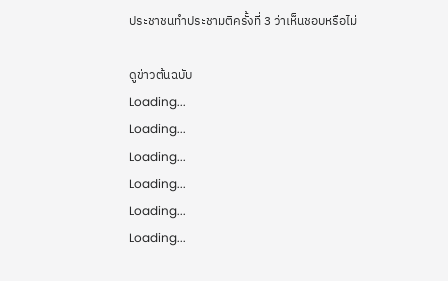ประชาชนทำประชามติครั้งที่ 3 ว่าเห็นชอบหรือไม่

ดูข่าวต้นฉบับ
Loading...
Loading...
Loading...
Loading...
Loading...
Loading...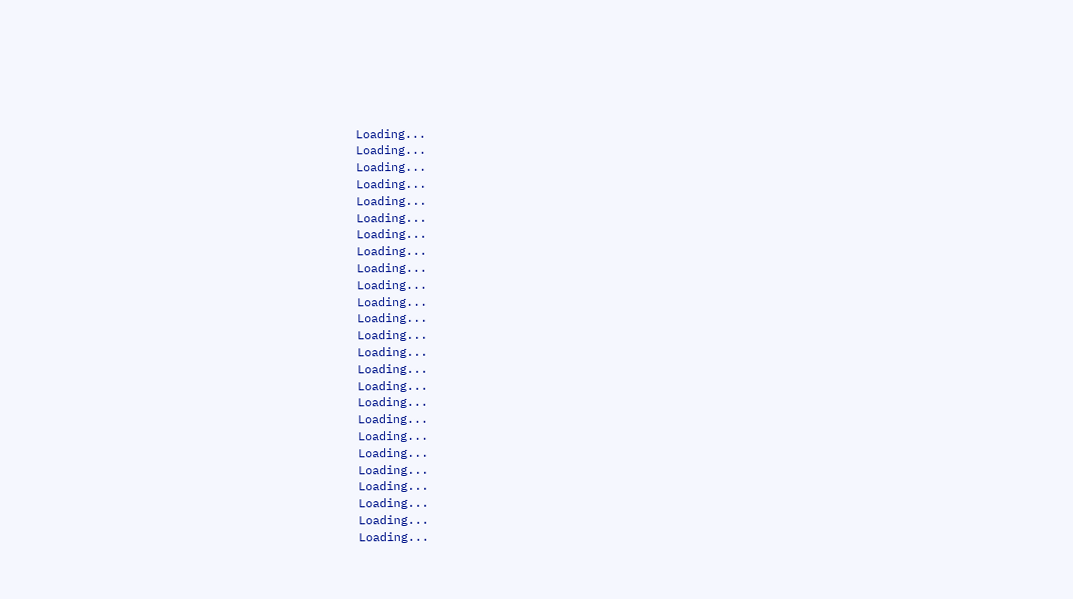Loading...
Loading...
Loading...
Loading...
Loading...
Loading...
Loading...
Loading...
Loading...
Loading...
Loading...
Loading...
Loading...
Loading...
Loading...
Loading...
Loading...
Loading...
Loading...
Loading...
Loading...
Loading...
Loading...
Loading...
Loading...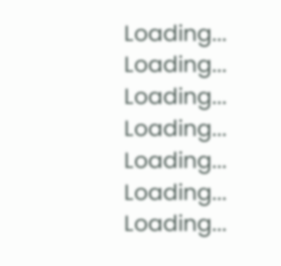Loading...
Loading...
Loading...
Loading...
Loading...
Loading...
Loading...